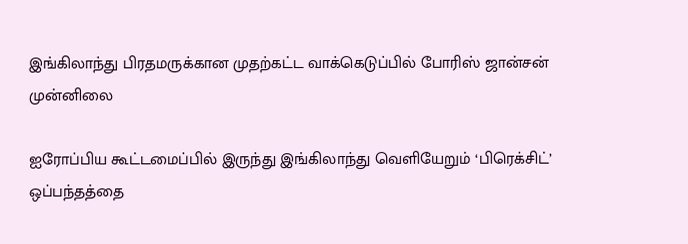இங்கிலாந்து பிரதமருக்கான முதற்கட்ட வாக்கெடுப்பில் போரிஸ் ஜான்சன் முன்னிலை

ஐரோப்பிய கூட்டமைப்பில் இருந்து இங்கிலாந்து வெளியேறும் ‘பிரெக்சிட்’ ஒப்பந்தத்தை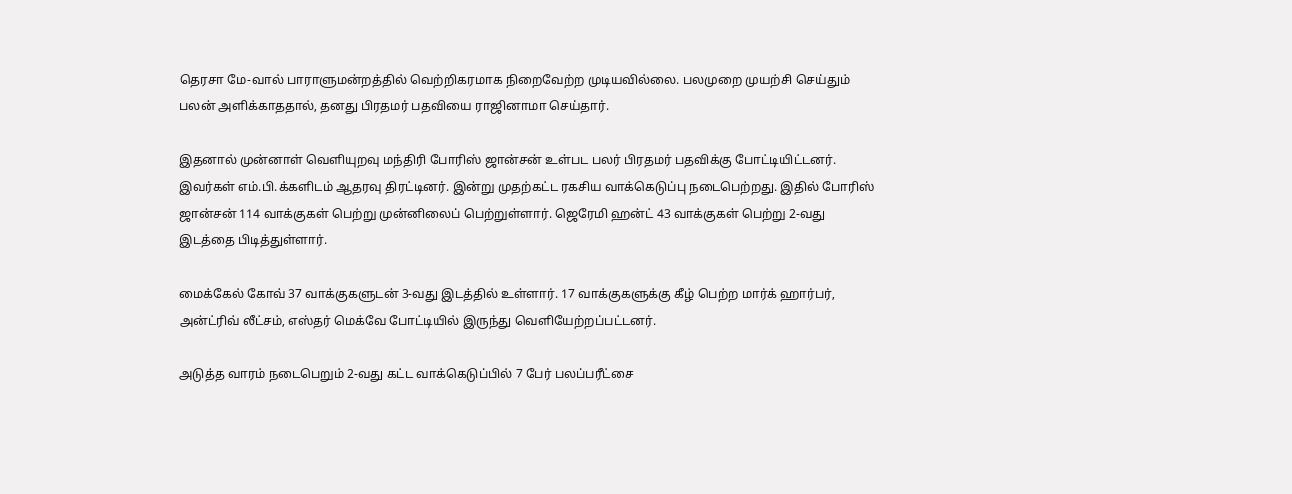தெரசா மே-வால் பாராளுமன்றத்தில் வெற்றிகரமாக நிறைவேற்ற முடியவில்லை. பலமுறை முயற்சி செய்தும் பலன் அளிக்காததால், தனது பிரதமர் பதவியை ராஜினாமா செய்தார்.

இதனால் முன்னாள் வெளியுறவு மந்திரி போரிஸ் ஜான்சன் உள்பட பலர் பிரதமர் பதவிக்கு போட்டியிட்டனர். இவர்கள் எம்.பி.க்களிடம் ஆதரவு திரட்டினர். இன்று முதற்கட்ட ரகசிய வாக்கெடுப்பு நடைபெற்றது. இதில் போரிஸ் ஜான்சன் 114 வாக்குகள் பெற்று முன்னிலைப் பெற்றுள்ளார். ஜெரேமி ஹன்ட் 43 வாக்குகள் பெற்று 2-வது இடத்தை பிடித்துள்ளார்.

மைக்கேல் கோவ் 37 வாக்குகளுடன் 3-வது இடத்தில் உள்ளார். 17 வாக்குகளுக்கு கீழ் பெற்ற மார்க் ஹார்பர், அன்ட்ரிவ் லீட்சம், எஸ்தர் மெக்வே போட்டியில் இருந்து வெளியேற்றப்பட்டனர்.

அடுத்த வாரம் நடைபெறும் 2-வது கட்ட வாக்கெடுப்பில் 7 பேர் பலப்பரீட்சை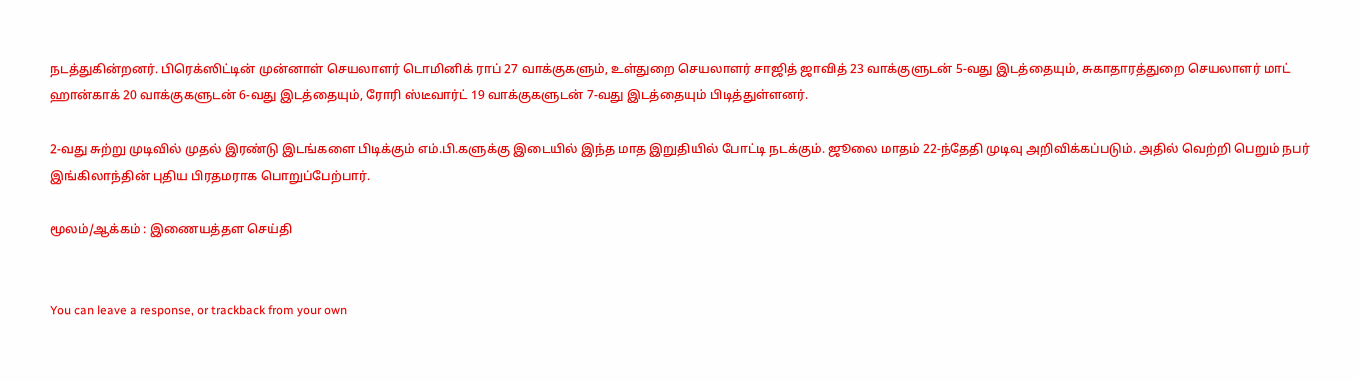நடத்துகின்றனர். பிரெக்ஸிட்டின் முன்னாள் செயலாளர் டொமினிக் ராப் 27 வாக்குகளும், உள்துறை செயலாளர் சாஜித் ஜாவித் 23 வாக்குளுடன் 5-வது இடத்தையும், சுகாதாரத்துறை செயலாளர் மாட் ஹான்காக் 20 வாக்குகளுடன் 6-வது இடத்தையும், ரோரி ஸ்டீவார்ட் 19 வாக்குகளுடன் 7-வது இடத்தையும் பிடித்துள்ளனர்.

2-வது சுற்று முடிவில் முதல் இரண்டு இடங்களை பிடிக்கும் எம்.பி.களுக்கு இடையில் இந்த மாத இறுதியில் போட்டி நடக்கும். ஜூலை மாதம் 22-ந்தேதி முடிவு அறிவிக்கப்படும். அதில் வெற்றி பெறும் நபர் இங்கிலாந்தின் புதிய பிரதமராக பொறுப்பேற்பார்.

மூலம்/ஆக்கம் : இணையத்தள செய்தி


You can leave a response, or trackback from your own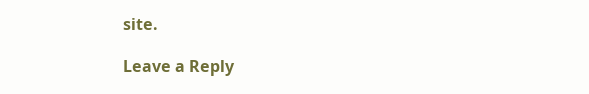site.

Leave a Reply